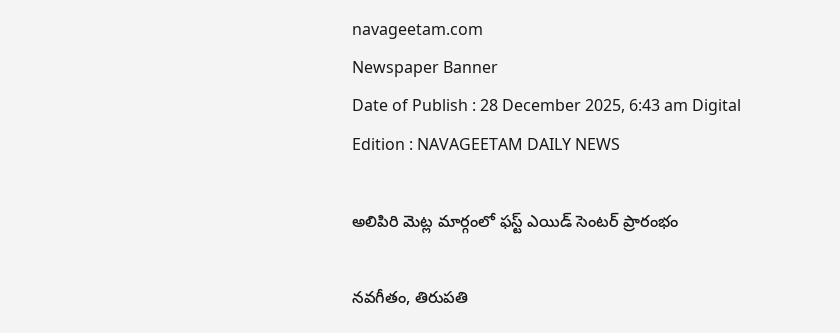navageetam.com
Newspaper Banner
Date of Publish : 28 December 2025, 6:43 am Digital Edition : NAVAGEETAM DAILY NEWS

అలిపిరి మెట్ల మార్గంలో ఫస్ట్ ఎయిడ్ సెంటర్ ప్రారంభం

నవగీతం, తిరుపతి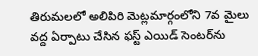తిరుమలలో అలిపిరి మెట్లమార్గంలోని 7వ మైలు వద్ద ఏర్పాటు చేసిన ఫస్ట్ ఎయిడ్ సెంటర్‌ను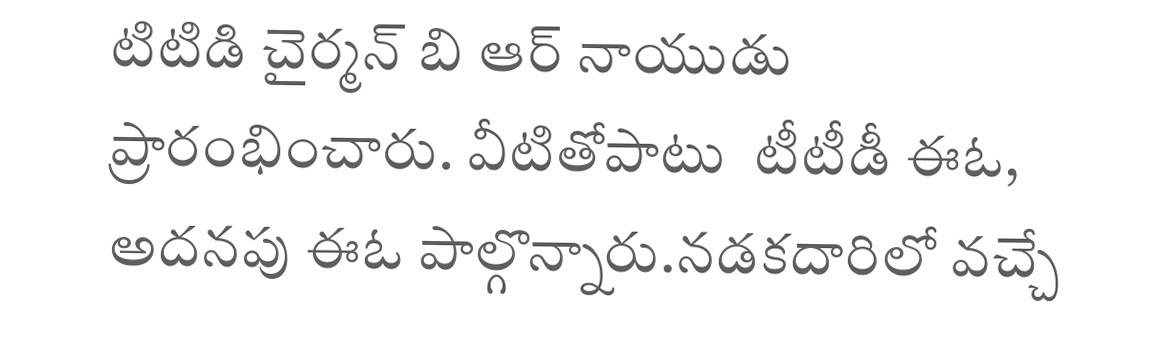టిటిడి చైర్మన్ బి ఆర్ నాయుడు ప్రారంభించారు. వీటితోపాటు  టీటీడీ ఈఓ, అదనపు ఈఓ పాల్గొన్నారు.నడకదారిలో వచ్చే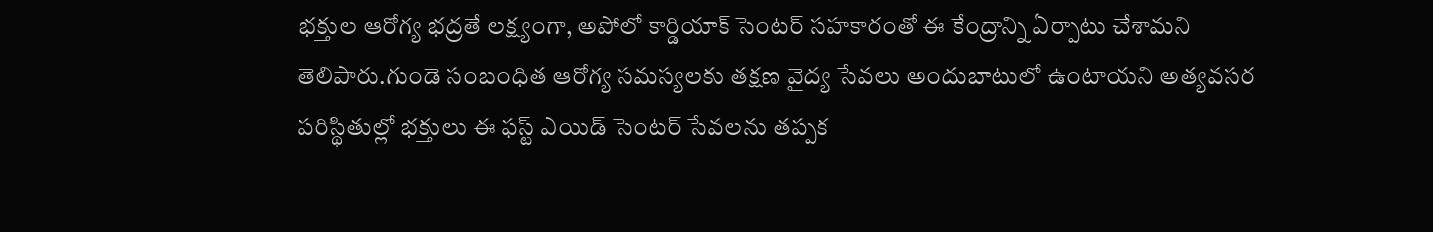భక్తుల ఆరోగ్య భద్రతే లక్ష్యంగా, అపోలో కార్డియాక్ సెంటర్ సహకారంతో ఈ కేంద్రాన్ని ఏర్పాటు చేశామని తెలిపారు.గుండె సంబంధిత ఆరోగ్య సమస్యలకు తక్షణ వైద్య సేవలు అందుబాటులో ఉంటాయని అత్యవసర పరిస్థితుల్లో భక్తులు ఈ ఫస్ట్ ఎయిడ్ సెంటర్ సేవలను తప్పక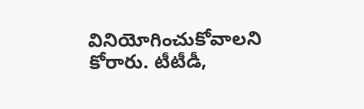వినియోగించుకోవాలని కోరారు. టీటీడీ,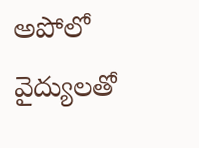అపోలో వైద్యులతో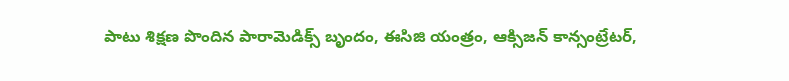పాటు శిక్షణ పొందిన పారామెడిక్స్ బృందం, ఈసిజి యంత్రం, ఆక్సిజన్ కాన్సంట్రేటర్,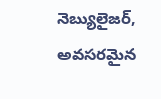నెబ్యులైజర్, అవసరమైన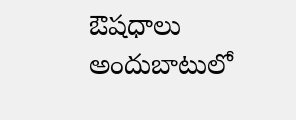ఔషధాలు అందుబాటులో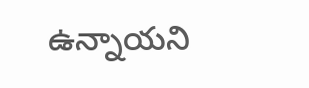ఉన్నాయని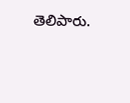తెలిపారు.